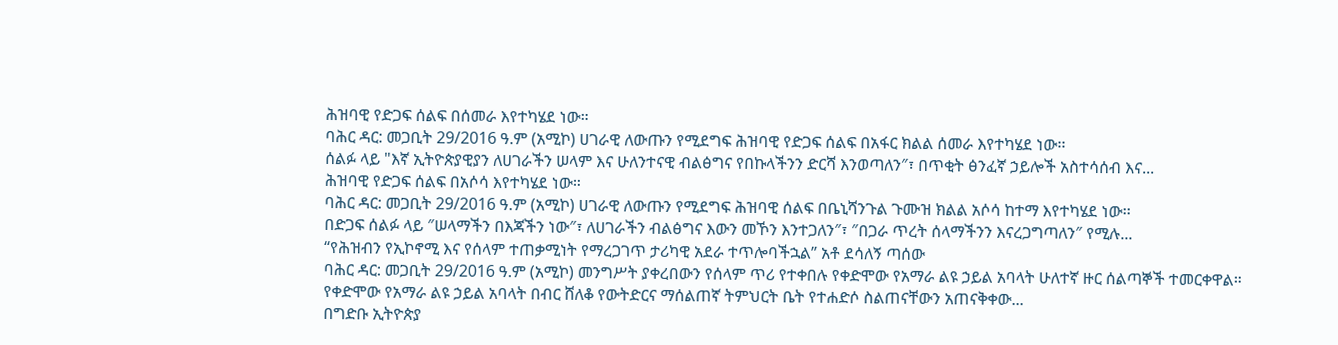ሕዝባዊ የድጋፍ ሰልፍ በሰመራ እየተካሄደ ነው።
ባሕር ዳር: መጋቢት 29/2016 ዓ.ም (አሚኮ) ሀገራዊ ለውጡን የሚደግፍ ሕዝባዊ የድጋፍ ሰልፍ በአፋር ክልል ሰመራ እየተካሄደ ነው፡፡
ሰልፉ ላይ "እኛ ኢትዮጵያዊያን ለሀገራችን ሠላም እና ሁለንተናዊ ብልፅግና የበኩላችንን ድርሻ እንወጣለን″፣ በጥቂት ፅንፈኛ ኃይሎች አስተሳሰብ እና...
ሕዝባዊ የድጋፍ ሰልፍ በአሶሳ እየተካሄደ ነው።
ባሕር ዳር: መጋቢት 29/2016 ዓ.ም (አሚኮ) ሀገራዊ ለውጡን የሚደግፍ ሕዝባዊ ሰልፍ በቤኒሻንጉል ጉሙዝ ክልል አሶሳ ከተማ እየተካሄደ ነው፡፡
በድጋፍ ሰልፉ ላይ ″ሠላማችን በእጃችን ነው″፣ ለሀገራችን ብልፅግና እውን መኾን እንተጋለን″፣ ″በጋራ ጥረት ሰላማችንን እናረጋግጣለን″ የሚሉ...
“የሕዝብን የኢኮኖሚ እና የሰላም ተጠቃሚነት የማረጋገጥ ታሪካዊ አደራ ተጥሎባችኋል” አቶ ደሳለኝ ጣሰው
ባሕር ዳር: መጋቢት 29/2016 ዓ.ም (አሚኮ) መንግሥት ያቀረበውን የሰላም ጥሪ የተቀበሉ የቀድሞው የአማራ ልዩ ኃይል አባላት ሁለተኛ ዙር ሰልጣኞች ተመርቀዋል።
የቀድሞው የአማራ ልዩ ኃይል አባላት በብር ሸለቆ የውትድርና ማሰልጠኛ ትምህርት ቤት የተሐድሶ ስልጠናቸውን አጠናቅቀው...
በግድቡ ኢትዮጵያ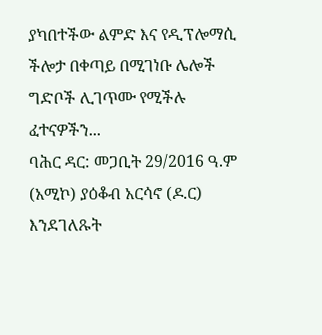ያካበተችው ልምድ እና የዲፕሎማሲ ችሎታ በቀጣይ በሚገነቡ ሌሎች ግድቦች ሊገጥሙ የሚችሉ ፈተናዎችን...
ባሕር ዳር: መጋቢት 29/2016 ዓ.ም (አሚኮ) ያዕቆብ አርሳኖ (ዶ.ር) እንደገለጹት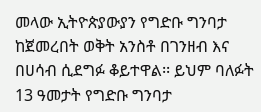መላው ኢትዮጵያውያን የግድቡ ግንባታ ከጀመረበት ወቅት አንስቶ በገንዘብ እና በሀሳብ ሲደግፉ ቆይተዋል፡፡ ይህም ባለፉት 13 ዓመታት የግድቡ ግንባታ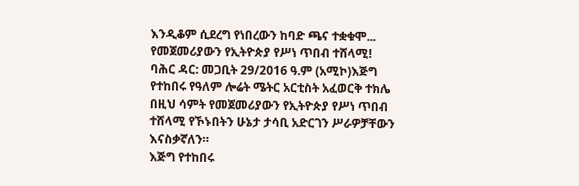እንዲቆም ሲደረግ የነበረውን ከባድ ጫና ተቋቁሞ...
የመጀመሪያውን የኢትዮጵያ የሥነ ጥበብ ተሸላሚ!
ባሕር ዳር: መጋቢት 29/2016 ዓ.ም (አሚኮ)እጅግ የተከበሩ የዓለም ሎሬት ሜትር አርቲስት አፈወርቅ ተክሌ በዚህ ሳምት የመጀመሪያውን የኢትዮጵያ የሥነ ጥበብ ተሸላሚ የኾኑበትን ሁኔታ ታሳቢ አድርገን ሥራዎቻቸውን እናስቃኛለን።
እጅግ የተከበሩ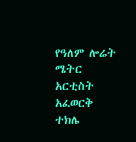የዓለም ሎሬት ሜትር አርቲስት አፈወርቅ ተክሌ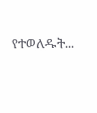የተወለዱት...